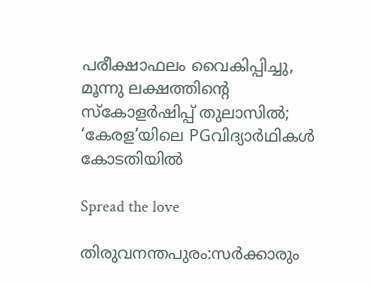പരീക്ഷാഫലം വൈകിപ്പിച്ചു, മൂന്നു ലക്ഷത്തിന്റെ സ്കോളർഷിപ്പ് തുലാസിൽ; ‘കേരള’യിലെ PGവിദ്യാർഥികൾ കോടതിയിൽ

Spread the love

തിരുവനന്തപുരം:സർക്കാരും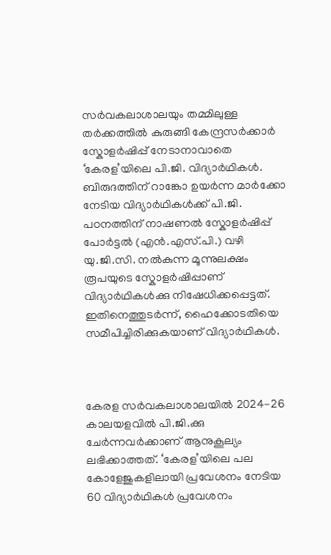സർവകലാശാലയും തമ്മിലുള്ള തർക്കത്തിൽ കുരുങ്ങി കേന്ദ്രസർക്കാർ സ്കോളർഷിപ്പ് നേടാനാവാതെ ‘കേരള’യിലെ പി.ജി. വിദ്യാർഥികൾ. ബിരുദത്തിന് റാങ്കോ ഉയർന്ന മാർക്കോ നേടിയ വിദ്യാർഥികൾക്ക് പി.ജി. പഠനത്തിന് നാഷണൽ സ്കോളർഷിപ്പ് പോർട്ടൽ (എൻ.എസ്.പി.) വഴി യു.ജി.സി. നൽകുന്ന മൂന്നുലക്ഷം രൂപയുടെ സ്കോളർഷിപ്പാണ് വിദ്യാർഥികൾക്കു നിഷേധിക്കപ്പെട്ടത്. ഇതിനെത്തുടർന്ന്, ഹൈക്കോടതിയെ സമീപിച്ചിരിക്കുകയാണ് വിദ്യാർഥികൾ.



കേരള സർവകലാശാലയിൽ 2024-26 കാലയളവിൽ പി.ജി.ക്കു ചേർന്നവർക്കാണ് ആനുകൂല്യം ലഭിക്കാത്തത്. ‘കേരള’യിലെ പല കോളേജുകളിലായി പ്രവേശനം നേടിയ 60 വിദ്യാർഥികൾ പ്രവേശനം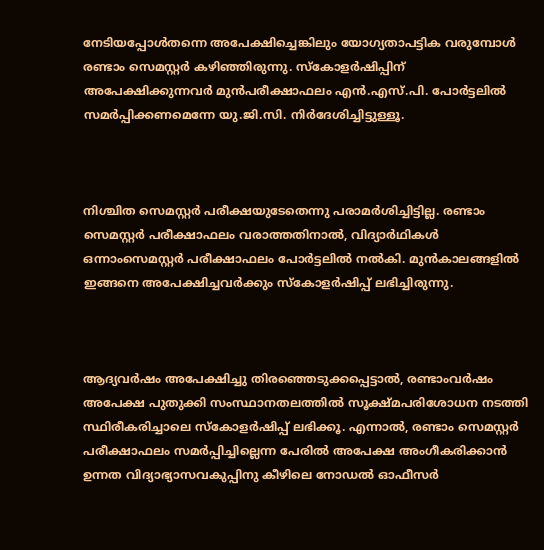നേടിയപ്പോൾതന്നെ അപേക്ഷിച്ചെങ്കിലും യോഗ്യതാപട്ടിക വരുമ്പോൾ രണ്ടാം സെമസ്റ്റർ കഴിഞ്ഞിരുന്നു. സ്കോളർഷിപ്പിന് അപേക്ഷിക്കുന്നവർ മുൻപരീക്ഷാഫലം എൻ.എസ്.പി. പോർട്ടലിൽ സമർപ്പിക്കണമെന്നേ യു.ജി.സി. നിർദേശിച്ചിട്ടുള്ളൂ.



നിശ്ചിത സെമസ്റ്റർ പരീക്ഷയുടേതെന്നു പരാമർശിച്ചിട്ടില്ല. രണ്ടാം സെമസ്റ്റർ പരീക്ഷാഫലം വരാത്തതിനാൽ, വിദ്യാർഥികൾ ഒന്നാംസെമസ്റ്റർ പരീക്ഷാഫലം പോർട്ടലിൽ നൽകി. മുൻകാലങ്ങളിൽ ഇങ്ങനെ അപേക്ഷിച്ചവർക്കും സ്കോളർഷിപ്പ് ലഭിച്ചിരുന്നു.



ആദ്യവർഷം അപേക്ഷിച്ചു തിരഞ്ഞെടുക്കപ്പെട്ടാൽ, രണ്ടാംവർഷം അപേക്ഷ പുതുക്കി സംസ്ഥാനതലത്തിൽ സൂക്ഷ്മപരിശോധന നടത്തി സ്ഥിരീകരിച്ചാലെ സ്‌കോളർഷിപ്പ് ലഭിക്കൂ. എന്നാൽ, രണ്ടാം സെമസ്റ്റർ പരീക്ഷാഫലം സമർപ്പിച്ചില്ലെന്ന പേരിൽ അപേക്ഷ അംഗീകരിക്കാൻ ഉന്നത വിദ്യാഭ്യാസവകുപ്പിനു കീഴിലെ നോഡൽ ഓഫീസർ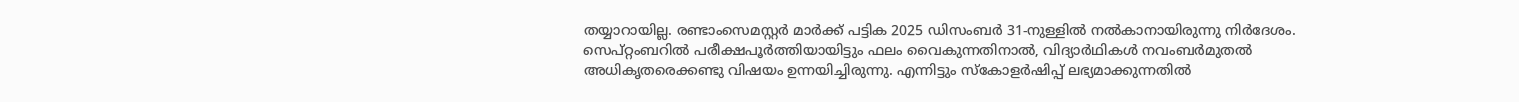തയ്യാറായില്ല. രണ്ടാംസെമസ്റ്റർ മാർക്ക് പട്ടിക 2025 ഡിസംബർ 31-നുള്ളിൽ നൽകാനായിരുന്നു നിർദേശം. സെപ്റ്റംബറിൽ പരീക്ഷപൂർത്തിയായിട്ടും ഫലം വൈകുന്നതിനാൽ, വിദ്യാർഥികൾ നവംബർമുതൽ അധികൃതരെക്കണ്ടു വിഷയം ഉന്നയിച്ചിരുന്നു. എന്നിട്ടും സ്‌കോളർഷിപ്പ് ലഭ്യമാക്കുന്നതിൽ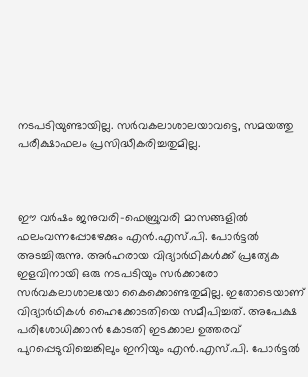നടപടിയുണ്ടായില്ല. സർവകലാശാലയാവട്ടെ, സമയത്തു പരീക്ഷാഫലം പ്രസിദ്ധീകരിച്ചതുമില്ല.



ഈ വർഷം ജനുവരി-ഫെബ്രുവരി മാസങ്ങളിൽ ഫലംവന്നപ്പോഴേക്കും എൻ.എസ്.പി. പോർട്ടൽ അടച്ചിരുന്നു. അർഹരായ വിദ്യാർഥികൾക്ക് പ്രത്യേക ഇളവിനായി ഒരു നടപടിയും സർക്കാരോ സർവകലാശാലയോ കൈക്കൊണ്ടതുമില്ല. ഇതോടെയാണ് വിദ്യാർഥികൾ ഹൈക്കോടതിയെ സമീപിച്ചത്. അപേക്ഷ പരിശോധിക്കാൻ കോടതി ഇടക്കാല ഉത്തരവ് പുറപ്പെടുവിച്ചെങ്കിലും ഇനിയും എൻ.എസ്.പി. പോർട്ടൽ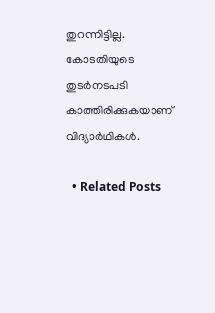തുറന്നിട്ടില്ല. കോടതിയുടെ തുടർനടപടി കാത്തിരിക്കുകയാണ് വിദ്യാർഥികൾ.

  • Related Posts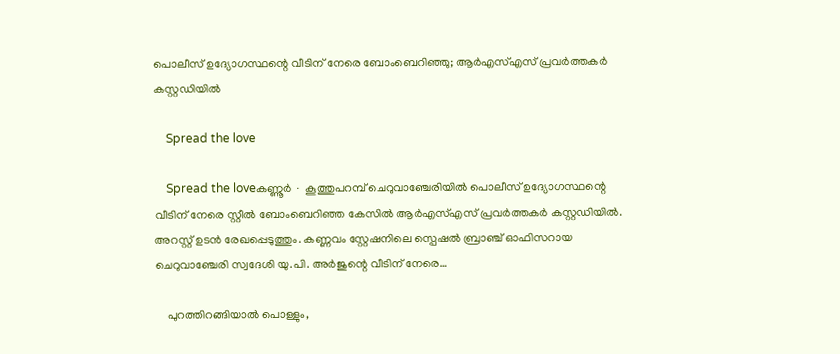പൊലീസ് ഉദ്യോഗസ്ഥന്റെ വീടിന് നേരെ ബോംബെറിഞ്ഞു; ആർഎസ്എസ് പ്രവർത്തകർ കസ്റ്റഡിയിൽ

    Spread the love

    Spread the loveകണ്ണൂർ ∙ കൂത്തുപറമ്പ് ചെറുവാഞ്ചേരിയിൽ പൊലീസ് ഉദ്യോഗസ്ഥന്റെ വീടിന് നേരെ സ്റ്റീൽ ബോംബെറിഞ്ഞ കേസിൽ ആർഎസ്എസ് പ്രവർത്തകർ കസ്റ്റഡിയിൽ. അറസ്റ്റ് ഉടൻ രേഖപ്പെടുത്തും. കണ്ണവം സ്റ്റേഷനിലെ സ്പെഷൽ ബ്രാഞ്ച് ഓഫിസറായ ചെറുവാഞ്ചേരി സ്വദേശി യു.പി. അർജുന്റെ വീടിന് നേരെ…

    പുറത്തിറങ്ങിയാൽ പൊള്ളും,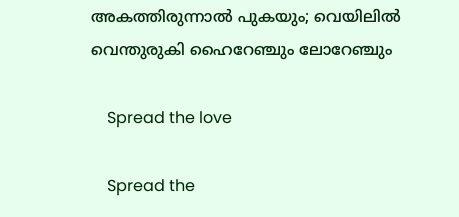അകത്തിരുന്നാൽ പുകയും; വെയിലിൽ വെന്തുരുകി ഹൈറേഞ്ചും ലോറേഞ്ചും

    Spread the love

    Spread the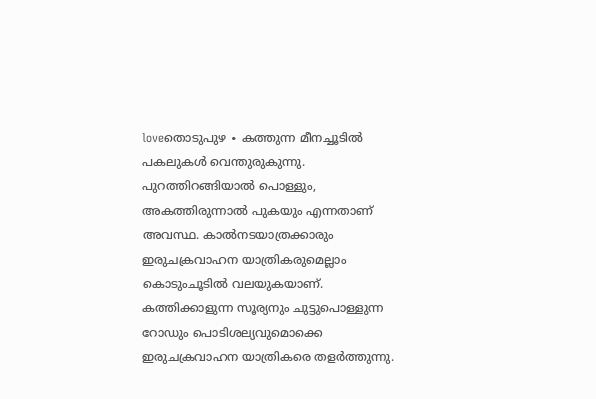loveതൊടുപുഴ ∙ കത്തുന്ന മീനച്ചൂടിൽ പകലുകൾ വെന്തുരുകുന്നു. പുറത്തിറങ്ങിയാൽ പൊള്ളും, അകത്തിരുന്നാൽ പുകയും എന്നതാണ് അവസ്ഥ. കാൽനടയാത്രക്കാരും ഇരുചക്രവാഹന യാത്രികരുമെല്ലാം കൊടുംചൂടിൽ വലയുകയാണ്. കത്തിക്കാളുന്ന സൂര്യനും ചുട്ടുപൊള്ളുന്ന റോഡും പൊടിശല്യവുമൊക്കെ ഇരുചക്രവാഹന യാത്രികരെ തളർത്തുന്നു.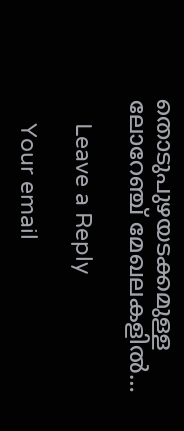തൊടുപുഴയടക്കമുള്ള ലോറേഞ്ച് മേഖലകളിൽ…

    Leave a Reply

    Your email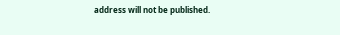address will not be published.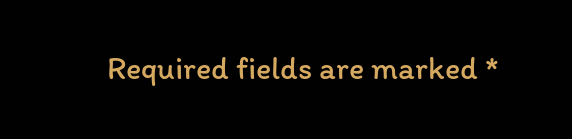Required fields are marked *